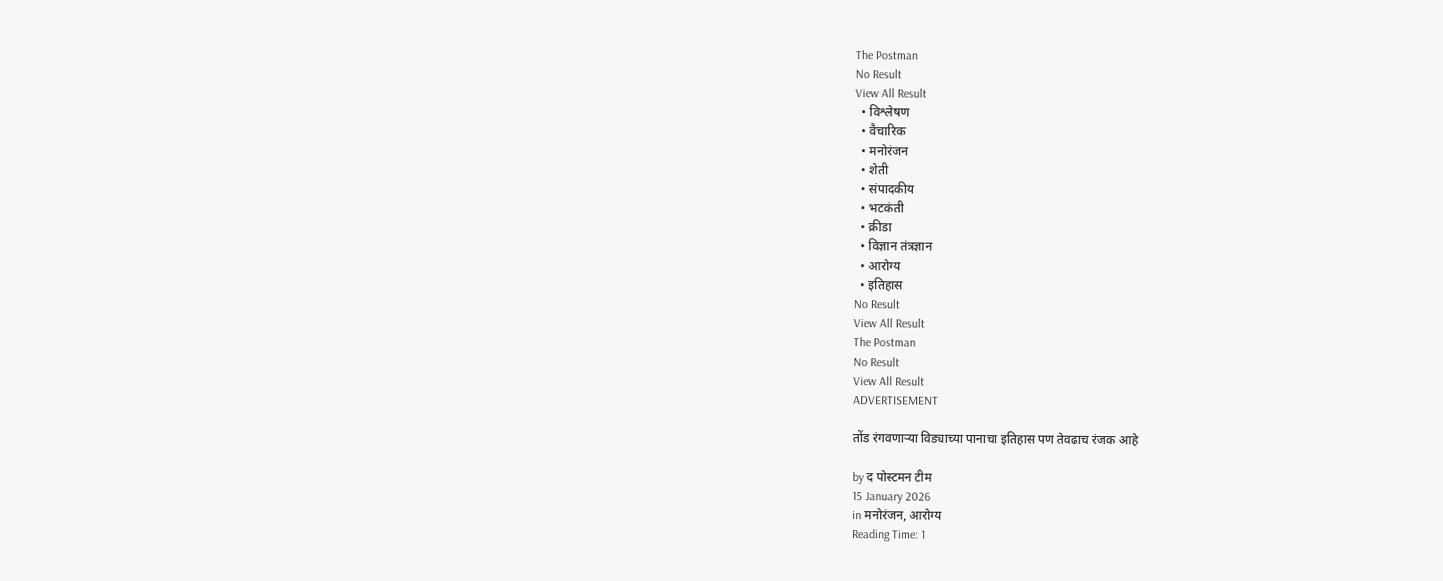The Postman
No Result
View All Result
  • विश्लेषण
  • वैचारिक
  • मनोरंजन
  • शेती
  • संपादकीय
  • भटकंती
  • क्रीडा
  • विज्ञान तंत्रज्ञान
  • आरोग्य
  • इतिहास
No Result
View All Result
The Postman
No Result
View All Result
ADVERTISEMENT

तोंड रंगवणाऱ्या विड्याच्या पानाचा इतिहास पण तेवढाच रंजक आहे

by द पोस्टमन टीम
15 January 2026
in मनोरंजन, आरोग्य
Reading Time: 1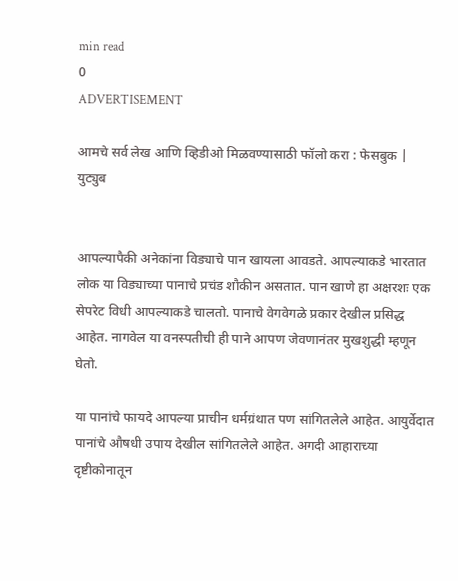min read
0
ADVERTISEMENT

आमचे सर्व लेख आणि व्हिडीओ मिळवण्यासाठी फॉलो करा : फेसबुक | युट्युब


आपल्यापैकी अनेकांना विड्याचे पान खायला आवडते. आपल्याकडे भारतात लोक या विड्याच्या पानाचे प्रचंड शौकीन असतात. पान खाणे हा अक्षरशः एक सेपरेट विधी आपल्याकडे चालतो. पानाचे वेगवेगळे प्रकार देखील प्रसिद्ध आहेत. नागवेल या वनस्पतीची ही पाने आपण जेवणानंतर मुखशुद्धी म्हणून घेतो.

या पानांचे फायदे आपल्या प्राचीन धर्मग्रंथात पण सांगितलेले आहेत. आयुर्वेदात पानांचे औषधी उपाय देखील सांगितलेले आहेत. अगदी आहाराच्या दृष्टीकोनातून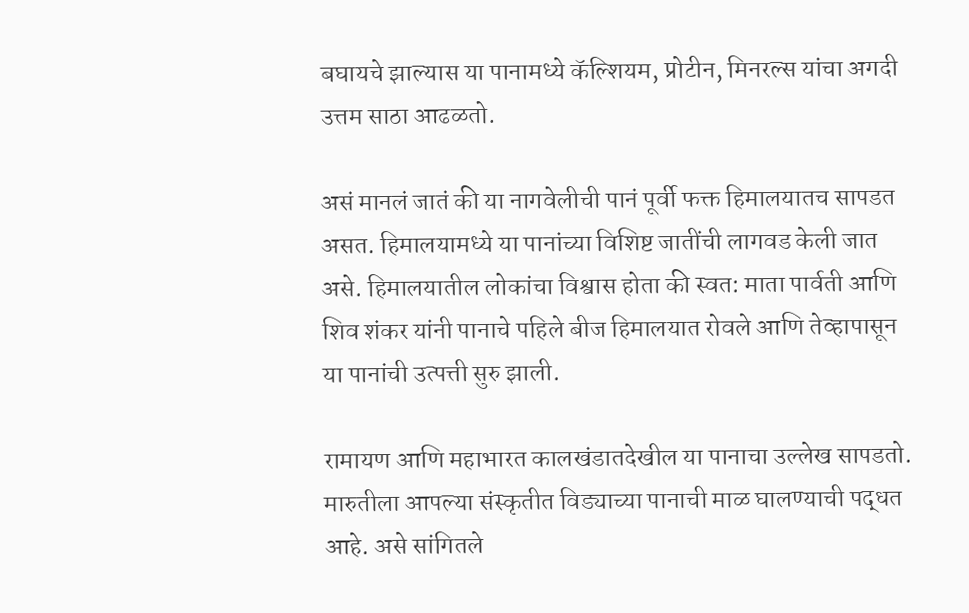बघायचे झाल्यास या पानामध्ये कॅल्शियम, प्रोटीन, मिनरल्स यांचा अगदी उत्तम साठा आढळतो.

असं मानलं जातं की या नागवेलीची पानं पूर्वी फक्त हिमालयातच सापडत असत. हिमालयामध्ये या पानांच्या विशिष्ट जातींची लागवड केली जात असे. हिमालयातील लोकांचा विश्वास होता की स्वत: माता पार्वती आणि शिव शंकर यांनी पानाचे पहिले बीज हिमालयात रोवले आणि तेव्हापासून या पानांची उत्पत्ती सुरु झाली.

रामायण आणि महाभारत कालखंडातदेखील या पानाचा उल्लेख सापडतो. मारुतीला आपल्या संस्कृतीत विड्याच्या पानाची माळ घालण्याची पद्धत आहे. असे सांगितले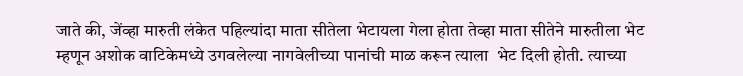जाते की, जेंव्हा मारुती लंकेत पहिल्यांदा माता सीतेला भेटायला गेला होता तेव्हा माता सीतेने मारुतीला भेट म्हणून अशोक वाटिकेमध्ये उगवलेल्या नागवेलीच्या पानांची माळ करून त्याला  भेट दिली होती. त्याच्या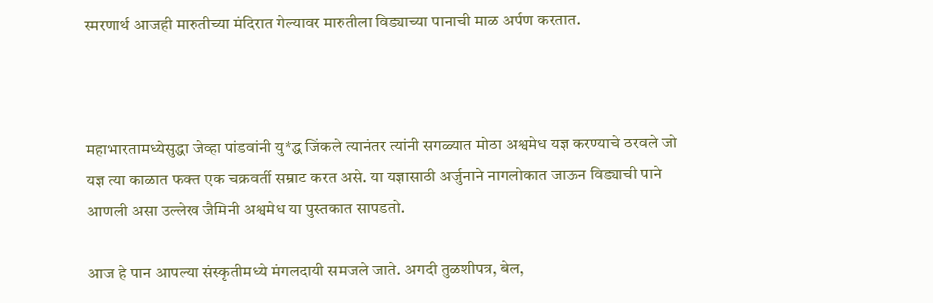स्मरणार्थ आजही मारुतीच्या मंदिरात गेल्यावर मारुतीला विड्याच्या पानाची माळ अर्पण करतात.



महाभारतामध्येसुद्धा जेव्हा पांडवांनी यु*द्ध जिंकले त्यानंतर त्यांनी सगळ्यात मोठा अश्वमेध यज्ञ करण्याचे ठरवले जो यज्ञ त्या काळात फक्त एक चक्रवर्ती सम्राट करत असे. या यज्ञासाठी अर्जुनाने नागलोकात जाऊन विड्याची पाने आणली असा उल्लेख जैमिनी अश्वमेध या पुस्तकात सापडतो.

आज हे पान आपल्या संस्कृतीमध्ये मंगलदायी समजले जाते. अगदी तुळशीपत्र, बेल,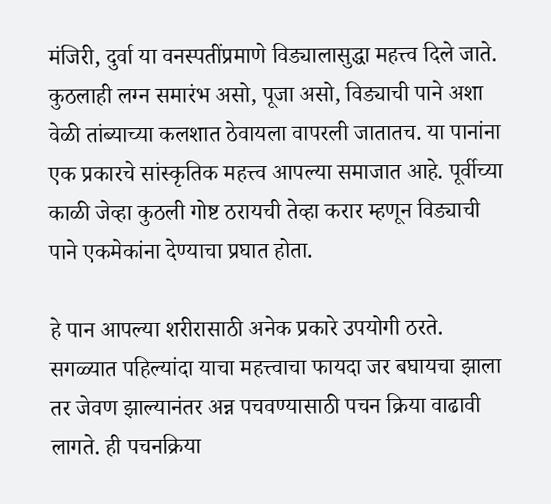मंजिरी, दुर्वा या वनस्पतींप्रमाणे विड्यालासुद्धा महत्त्व दिले जाते. कुठलाही लग्न समारंभ असो, पूजा असो, विड्याची पाने अशा वेळी तांब्याच्या कलशात ठेवायला वापरली जातातच. या पानांना एक प्रकारचे सांस्कृतिक महत्त्व आपल्या समाजात आहे. पूर्वीच्या काळी जेव्हा कुठली गोष्ट ठरायची तेव्हा करार म्हणून विड्याची पाने एकमेकांना देण्याचा प्रघात होता.

हे पान आपल्या शरीरासाठी अनेक प्रकारे उपयोगी ठरते. सगळ्यात पहिल्यांदा याचा महत्त्वाचा फायदा जर बघायचा झाला तर जेवण झाल्यानंतर अन्न पचवण्यासाठी पचन क्रिया वाढावी लागते. ही पचनक्रिया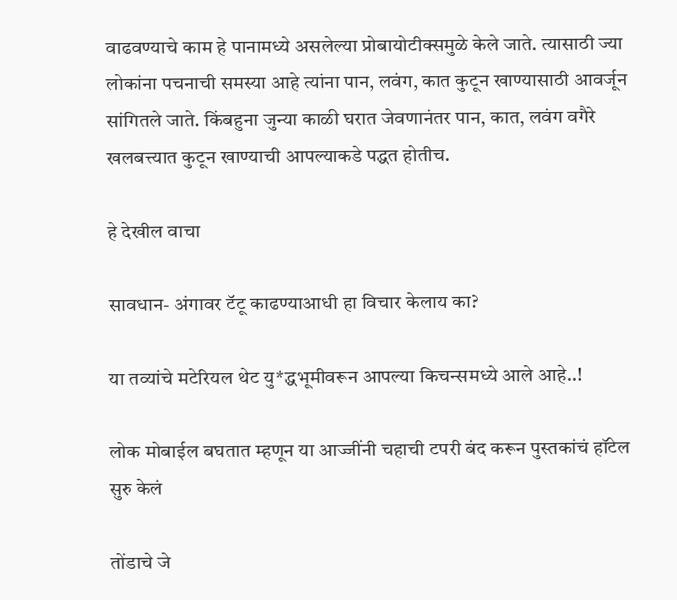वाढवण्याचे काम हे पानामध्ये असलेल्या प्रोबायोटीक्समुळे केले जाते. त्यासाठी ज्या लोकांना पचनाची समस्या आहे त्यांना पान, लवंग, कात कुटून खाण्यासाठी आवर्जून सांगितले जाते. किंबहुना जुन्या काळी घरात जेवणानंतर पान, कात, लवंग वगैरे खलबत्त्यात कुटून खाण्याची आपल्याकडे पद्धत होतीच.

हे देखील वाचा

सावधान- अंगावर टॅटू काढण्याआधी हा विचार केलाय का?

या तव्यांचे मटेरियल थेट यु*द्धभूमीवरून आपल्या किचन्समध्ये आले आहे..!

लोक मोबाईल बघतात म्हणून या आज्जींनी चहाची टपरी बंद करून पुस्तकांचं हॉटेल सुरु केलं

तोंडाचे जे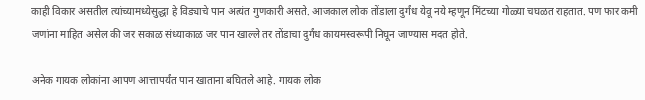काही विकार असतील त्यांच्यामध्येसुद्धा हे विड्याचे पान अत्यंत गुणकारी असते. आजकाल लोक तोंडाला दुर्गंध येवू नये म्हणून मिंटच्या गोळ्या चघळत राहतात. पण फार कमी जणांना माहित असेल की जर सकाळ संध्याकाळ जर पान खाल्ले तर तोंडाचा दुर्गंध कायमस्वरूपी निघून जाण्यास मदत होते.

अनेक गायक लोकांना आपण आत्तापर्यंत पान खाताना बघितले आहे. गायक लोक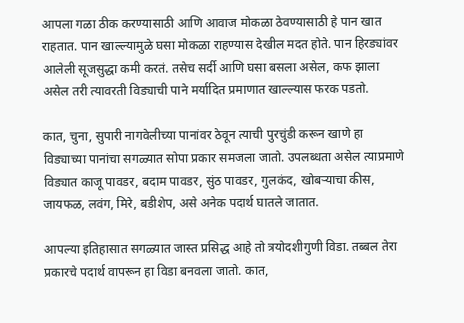आपला गळा ठीक करण्यासाठी आणि आवाज मोकळा ठेवण्यासाठी हे पान खात राहतात. पान खाल्ल्यामुळे घसा मोकळा राहण्यास देखील मदत होते. पान हिरड्यांवर आलेली सूजसुद्धा कमी करतं. तसेच सर्दी आणि घसा बसला असेल, कफ झाला असेल तरी त्यावरती विड्याची पाने मर्यादित प्रमाणात खाल्ल्यास फरक पडतो.

कात, चुना, सुपारी नागवेलीच्या पानांवर ठेवून त्याची पुरचुंडी करून खाणे हा विड्याच्या पानांचा सगळ्यात सोपा प्रकार समजला जातो. उपलब्धता असेल त्याप्रमाणे विड्यात काजू पावडर, बदाम पावडर, सुंठ पावडर, गुलकंद, खोबऱ्याचा कीस, जायफळ, लवंग, मिरे, बडीशेप, असे अनेक पदार्थ घातले जातात.

आपल्या इतिहासात सगळ्यात जास्त प्रसिद्ध आहे तो त्रयोदशीगुणी विडा. तब्बल तेरा प्रकारचे पदार्थ वापरून हा विडा बनवला जातो. कात,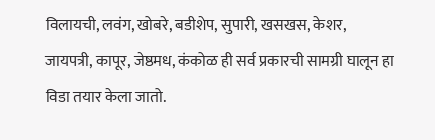विलायची, लवंग, खोबरे, बडीशेप, सुपारी, खसखस, केशर, जायपत्री, कापूर, जेष्ठमध, कंकोळ ही सर्व प्रकारची सामग्री घालून हा विडा तयार केला जातो.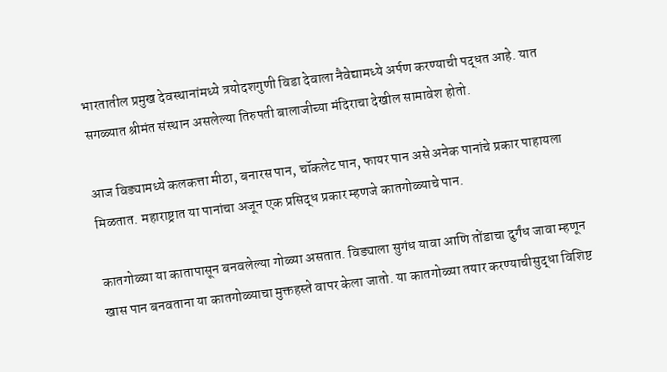भारतातील प्रमुख देवस्थानांमध्ये त्रयोदशगुणी विडा देवाला नैवेद्यामध्ये अर्पण करण्याची पद्धत आहे. यात सगळ्यात श्रीमंत संस्थान असलेल्या तिरुपती बालाजीच्या मंदिराचा देखील सामावेश होतो.

आज विड्यामध्ये कलकत्ता मीठा, बनारस पान, चॉकलेट पान, फायर पान असे अनेक पानांचे प्रकार पाहायला मिळतात. महाराष्ट्रात या पानांचा अजून एक प्रसिद्ध प्रकार म्हणजे कातगोळ्याचे पान.

कातगोळ्या या कातापासून बनवलेल्या गोळ्या असतात. विड्याला सुगंध यावा आणि तोंडाचा दुर्गंध जावा म्हणून खास पान बनवताना या कातगोळ्याचा मुक्तहस्ते वापर केला जातो. या कातगोळ्या तयार करण्याचीसुद्धा विशिष्ट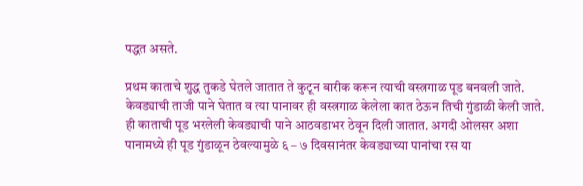पद्धत असते.

प्रथम काताचे शुद्ध तुकडे घेतले जातात ते कुटून बारीक करून त्याची वस्त्रगाळ पूड बनवली जाते. केवड्याची ताजी पाने घेतात व त्या पानावर ही वस्त्रगाळ केलेला कात ठेऊन तिची गुंडाळी केली जाते. ही काताची पूड भरलेली केवड्याची पाने आठवडाभर ठेवून दिली जातात. अगदी ओलसर अशा पानामध्ये ही पूड गुंडाळून ठेवल्यामुळे ६ – ७ दिवसानंतर केवड्याच्या पानांचा रस या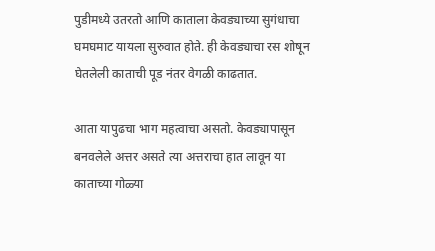पुडीमध्ये उतरतो आणि काताला केवड्याच्या सुगंधाचा घमघमाट यायला सुरुवात होते. ही केवड्याचा रस शोषून घेतलेली काताची पूड नंतर वेगळी काढतात.

आता यापुढचा भाग महत्वाचा असतो. केवड्यापासून बनवलेले अत्तर असते त्या अत्तराचा हात लावून या काताच्या गोळ्या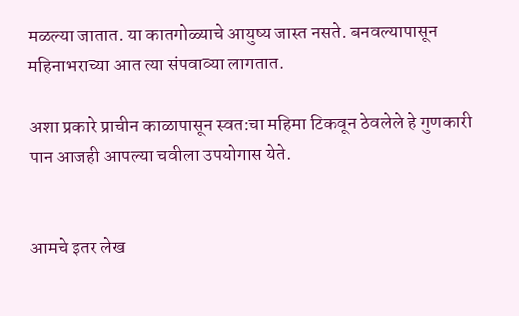मळल्या जातात. या कातगोळ्याचे आयुष्य जास्त नसते. बनवल्यापासून महिनाभराच्या आत त्या संपवाव्या लागतात.

अशा प्रकारे प्राचीन काळापासून स्वत:चा महिमा टिकवून ठेवलेले हे गुणकारी पान आजही आपल्या चवीला उपयोगास येते.


आमचे इतर लेख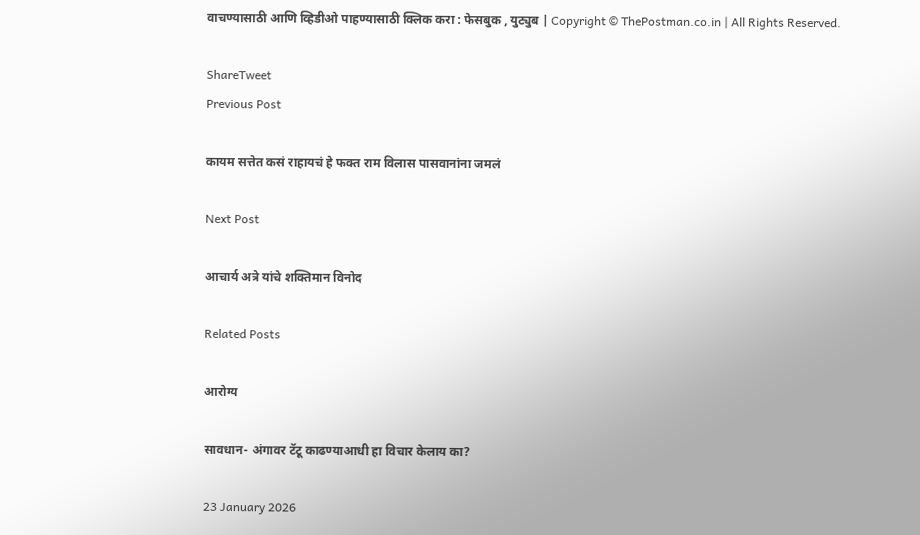वाचण्यासाठी आणि व्हिडीओ पाहण्यासाठी क्लिक करा : फेसबुक , युट्युब | Copyright © ThePostman.co.in | All Rights Reserved.

ShareTweet
Previous Post

कायम सत्तेत कसं राहायचं हे फक्त राम विलास पासवानांना जमलं

Next Post

आचार्य अत्रे यांचे शक्तिमान विनोद

Related Posts

आरोग्य

सावधान- अंगावर टॅटू काढण्याआधी हा विचार केलाय का?

23 January 2026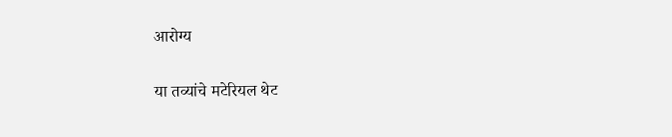आरोग्य

या तव्यांचे मटेरियल थेट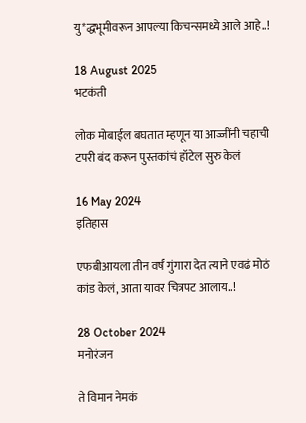यु*द्धभूमीवरून आपल्या किचन्समध्ये आले आहे..!

18 August 2025
भटकंती

लोक मोबाईल बघतात म्हणून या आज्जींनी चहाची टपरी बंद करून पुस्तकांचं हॉटेल सुरु केलं

16 May 2024
इतिहास

एफबीआयला तीन वर्षं गुंगारा देत त्याने एवढं मोठं कांड केलं, आता यावर चित्रपट आलाय..!

28 October 2024
मनोरंजन

ते विमान नेमकं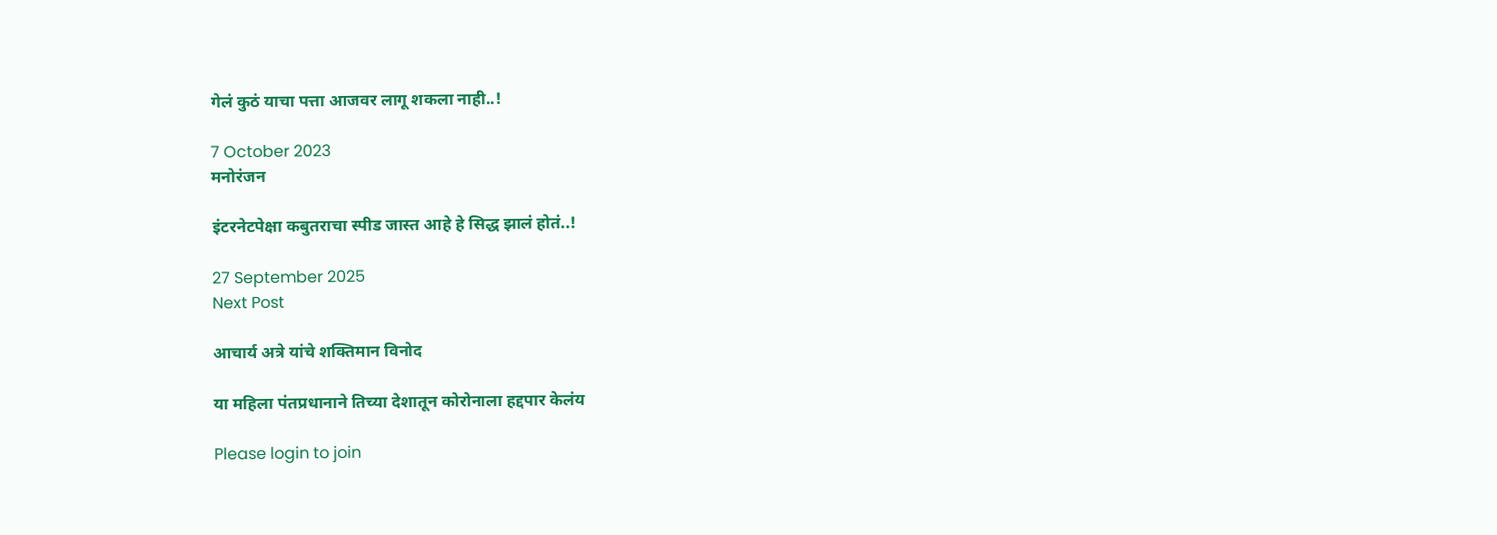गेलं कुठं याचा पत्ता आजवर लागू शकला नाही..!

7 October 2023
मनोरंजन

इंटरनेटपेक्षा कबुतराचा स्पीड जास्त आहे हे सिद्ध झालं होतं..!

27 September 2025
Next Post

आचार्य अत्रे यांचे शक्तिमान विनोद

या महिला पंतप्रधानाने तिच्या देशातून कोरोनाला हद्दपार केलंय

Please login to join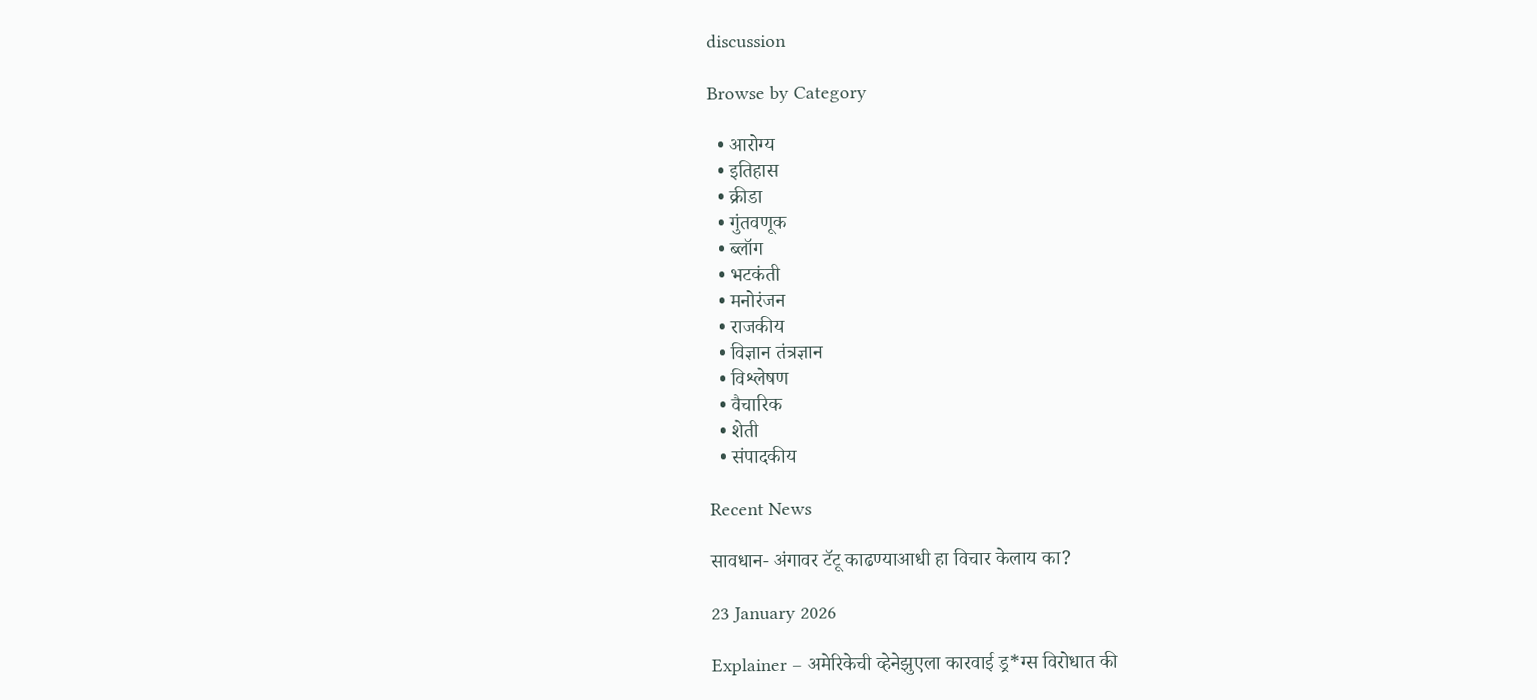discussion

Browse by Category

  • आरोग्य
  • इतिहास
  • क्रीडा
  • गुंतवणूक
  • ब्लॉग
  • भटकंती
  • मनोरंजन
  • राजकीय
  • विज्ञान तंत्रज्ञान
  • विश्लेषण
  • वैचारिक
  • शेती
  • संपादकीय

Recent News

सावधान- अंगावर टॅटू काढण्याआधी हा विचार केलाय का?

23 January 2026

Explainer – अमेरिकेची व्हेनेझुएला कारवाई ड्र*ग्स विरोधात की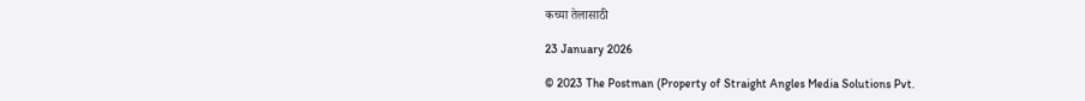कच्या तेलासाठी

23 January 2026

© 2023 The Postman (Property of Straight Angles Media Solutions Pvt.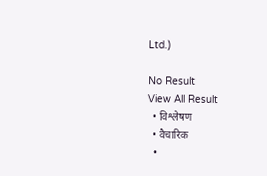Ltd.)

No Result
View All Result
  • विश्लेषण
  • वैचारिक
  •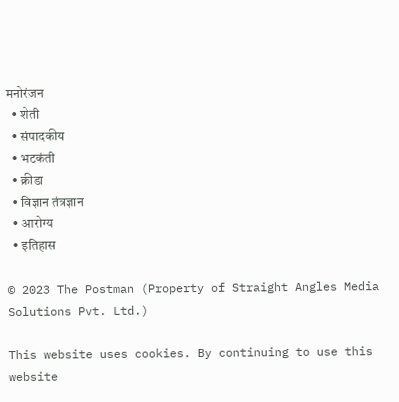मनोरंजन
  • शेती
  • संपादकीय
  • भटकंती
  • क्रीडा
  • विज्ञान तंत्रज्ञान
  • आरोग्य
  • इतिहास

© 2023 The Postman (Property of Straight Angles Media Solutions Pvt. Ltd.)

This website uses cookies. By continuing to use this website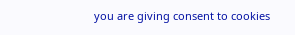you are giving consent to cookies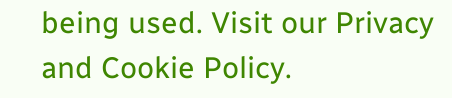being used. Visit our Privacy and Cookie Policy.